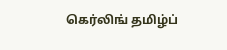கெர்லிங் தமிழ்ப்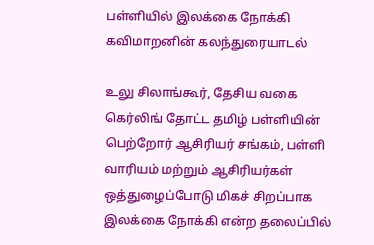பள்ளியில் இலக்கை நோக்கி கவிமாறனின் கலந்துரையாடல்

உலு சிலாங்கூர், தேசிய வகை கெர்லிங் தோட்ட தமிழ் பள்ளியின் பெற்றோர் ஆசிரியர் சங்கம், பள்ளி வாரியம் மற்றும் ஆசிரியர்கள் ஒத்துழைப்போடு மிகச் சிறப்பாக இலக்கை நோக்கி என்ற தலைப்பில்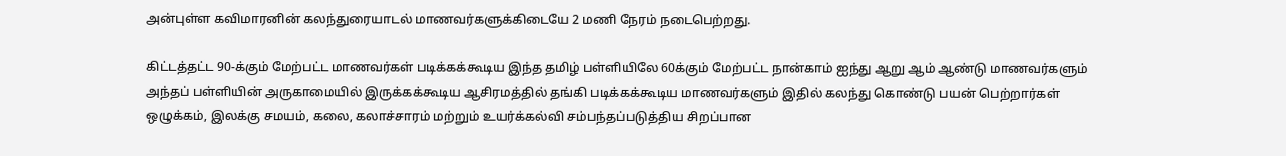அன்புள்ள கவிமாரனின் கலந்துரையாடல் மாணவர்களுக்கிடையே 2 மணி நேரம் நடைபெற்றது.

கிட்டத்தட்ட 90-க்கும் மேற்பட்ட மாணவர்கள் படிக்கக்கூடிய இந்த தமிழ் பள்ளியிலே 60க்கும் மேற்பட்ட நான்காம் ஐந்து ஆறு ஆம் ஆண்டு மாணவர்களும் அந்தப் பள்ளியின் அருகாமையில் இருக்கக்கூடிய ஆசிரமத்தில் தங்கி படிக்கக்கூடிய மாணவர்களும் இதில் கலந்து கொண்டு பயன் பெற்றார்கள் ஒழுக்கம், இலக்கு சமயம், கலை, கலாச்சாரம் மற்றும் உயர்க்கல்வி சம்பந்தப்படுத்திய சிறப்பான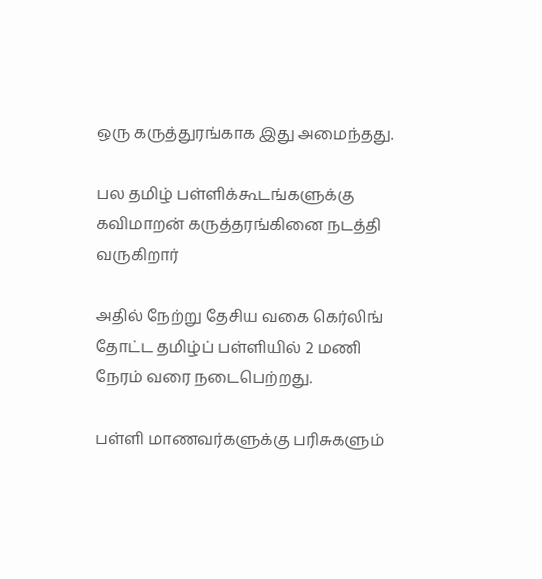ஒரு கருத்துரங்காக இது அமைந்தது.

பல தமிழ் பள்ளிக்கூடங்களுக்கு கவிமாறன் கருத்தரங்கினை நடத்தி வருகிறார்

அதில் நேற்று தேசிய வகை கெர்லிங் தோட்ட தமிழ்ப் பள்ளியில் 2 மணி நேரம் வரை நடைபெற்றது.

பள்ளி மாணவர்களுக்கு பரிசுகளும்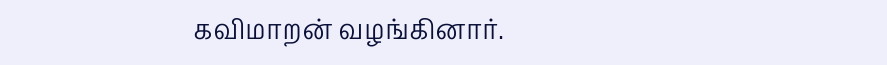கவிமாறன் வழங்கினார்.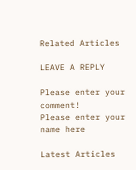Related Articles

LEAVE A REPLY

Please enter your comment!
Please enter your name here

Latest Articles